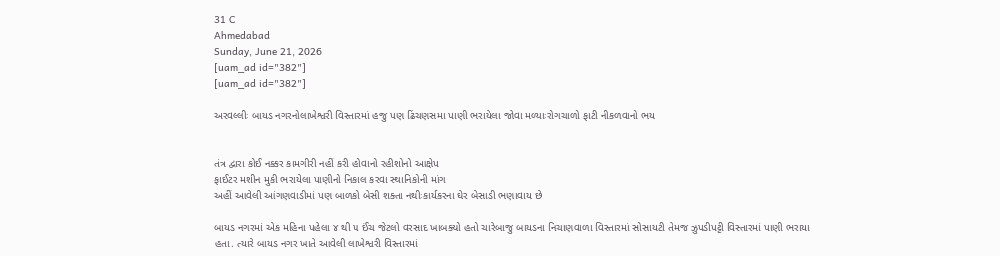31 C
Ahmedabad
Sunday, June 21, 2026
[uam_ad id="382"]
[uam_ad id="382"]

અરવલ્લીઃ બાયડ નગરનોલાખેશ્વરી વિસ્તારમાં હજુ પણ ઢિંચણસમા પાણી ભરાયેલા જોવા મળ્યાઃરોગચાળો ફાટી નીકળવાનો ભય


તંત્ર દ્વારા કોઈ નક્કર કામગીરી નહીં કરી હોવાનો રહીશોનો આક્ષેપ
ફાઈટર મશીન મુકી ભરાયેલા પાણીનો નિકાલ કરવા સ્થાનિકોની માંગ
અહીં આવેલી આંગણવાડીમાં પણ બાળકો બેસી શક્તા નથીઃકાર્યકરના ઘેર બેસાડી ભણાવાય છે

બાયડ નગરમાં એક મહિના પહેલા ૪ થી ૫ ઈંચ જેટલો વરસાદ ખાબક્યો હતો ચારેબાજુ બાયડના નિચાણવાળા વિસ્તારમાં સોસાયટી તેમજ ઝુપડીપટ્ટી વિસ્તારમાં પાણી ભરાયા
હતા. ત્યારે બાયડ નગર ખાતે આવેલી લાખેશ્વરી વિસ્તારમાં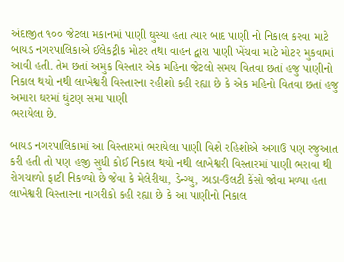અંદાજીત ૧૦૦ જેટલા મકાનમાં પાણી ઘુસ્યા હતા ત્યાર બાદ પાણી નો નિકાલ કરવા માટે બાયડ નગરપાલિકાએ ઈલેકટ્રીક મોટર તથા વાહન દ્વારા પાણી ખેંચવા માટે મોટર મુકવામાં આવી હતી. તેમ છતાં અમુક વિસ્તાર એક મહિના જેટલો સમય વિતવા છતાં હજુ પાણીનો નિકાલ થયો નથી લાખેશ્વરી વિસ્તારના રહીશો કહી રહ્યા છે કે એક મહિનો વિતવા છતાં હજુ અમારા ઘરમાં ઘુંટણ સમા પાણી
ભરાયેલા છે.

બાયડ નગરપાલિકામાં આ વિસ્તારમાં ભરાયેલા પાણી વિશે રહિશોએ અગાઉ પણ રજુઆત કરી હતી તો પણ હજી સુધી કોઈ નિકાલ થયો નથી લાખેશ્વરી વિસ્તારમાં પાણી ભરાવા થી રોગચાળો ફાટી નિકળ્યો છે જેવા કે મેલેરીયા, ડેન્ગ્યુ, ઝાડા-ઉલટી કેંસો જોવા મળ્યા હતા લાખેશ્વરી વિસ્તારના નાગરીકો કહી રહ્યા છે કે આ પાણીનો નિકાલ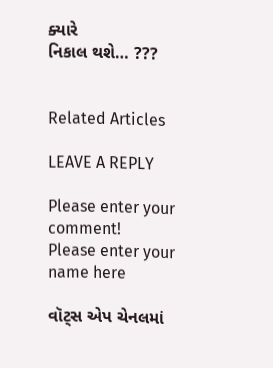ક્યારે
નિકાલ થશે… ???


Related Articles

LEAVE A REPLY

Please enter your comment!
Please enter your name here

વૉટ્સ એપ ચેનલમાં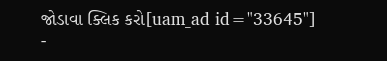જોડાવા ક્લિક કરો[uam_ad id="33645"]
-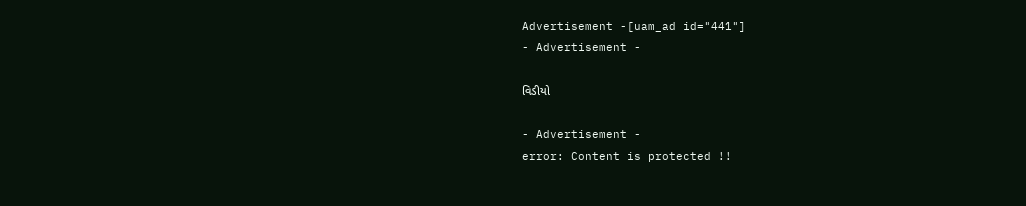Advertisement -[uam_ad id="441"]
- Advertisement -

વિડીયો

- Advertisement -
error: Content is protected !!